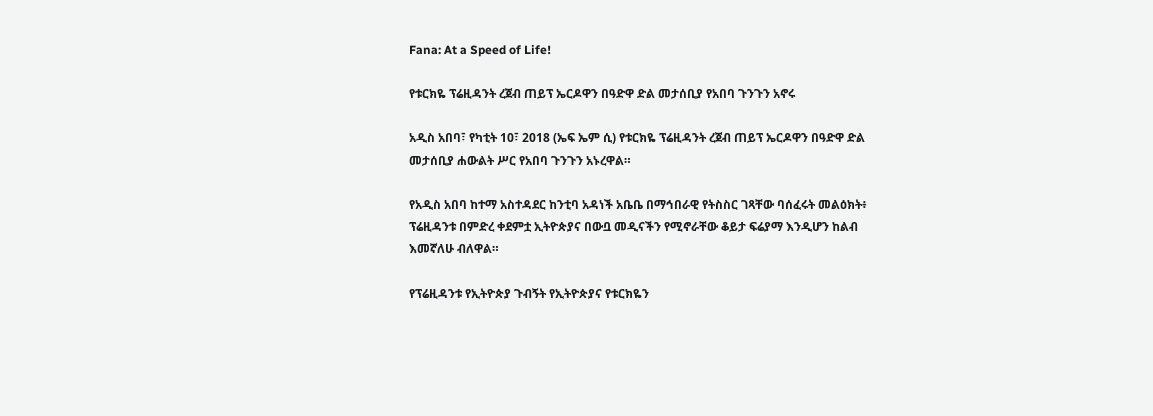Fana: At a Speed of Life!

የቱርክዬ ፕሬዚዳንት ረጀብ ጠይፕ ኤርዶዋን በዓድዋ ድል መታሰቢያ የአበባ ጉንጉን አኖሩ

አዲስ አበባ፣ የካቲት 10፣ 2018 (ኤፍ ኤም ሲ) የቱርክዬ ፕሬዚዳንት ረጀብ ጠይፕ ኤርዶዋን በዓድዋ ድል መታሰቢያ ሐውልት ሥር የአበባ ጉንጉን አኑረዋል።

የአዲስ አበባ ከተማ አስተዳደር ከንቲባ አዳነች አቤቤ በማኅበራዊ የትስስር ገጻቸው ባሰፈሩት መልዕክት፥ ፕሬዚዳንቱ በምድረ ቀደምቷ ኢትዮጵያና በውቧ መዲናችን የሚኖራቸው ቆይታ ፍሬያማ እንዲሆን ከልብ እመኛለሁ ብለዋል።

የፕሬዚዳንቱ የኢትዮጵያ ጉብኝት የኢትዮጵያና የቱርክዬን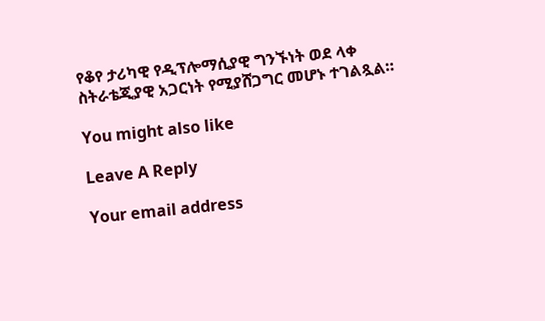የቆየ ታሪካዊ የዲፕሎማሲያዊ ግንኙነት ወደ ላቀ ስትራቴጂያዊ አጋርነት የሚያሸጋግር መሆኑ ተገልጿል።

You might also like

Leave A Reply

Your email address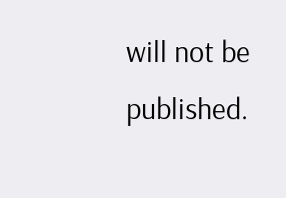will not be published.